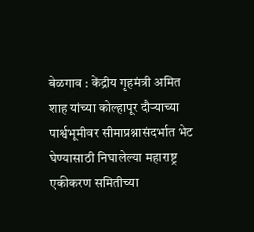बेळगाव : केंद्रीय गृहमंत्री अमित शाह यांच्या कोल्हापूर दौऱ्याच्या पार्श्वभूमीवर सीमाप्रश्नासंदर्भात भेट घेण्यासाठी निघालेल्या महाराष्ट्र एकीकरण समितीच्या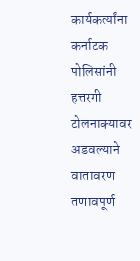कार्यकर्त्यांना कर्नाटक पोलिसांनी हत्तरगी टोलनाक्यावर अडवल्याने वातावरण तणावपूर्ण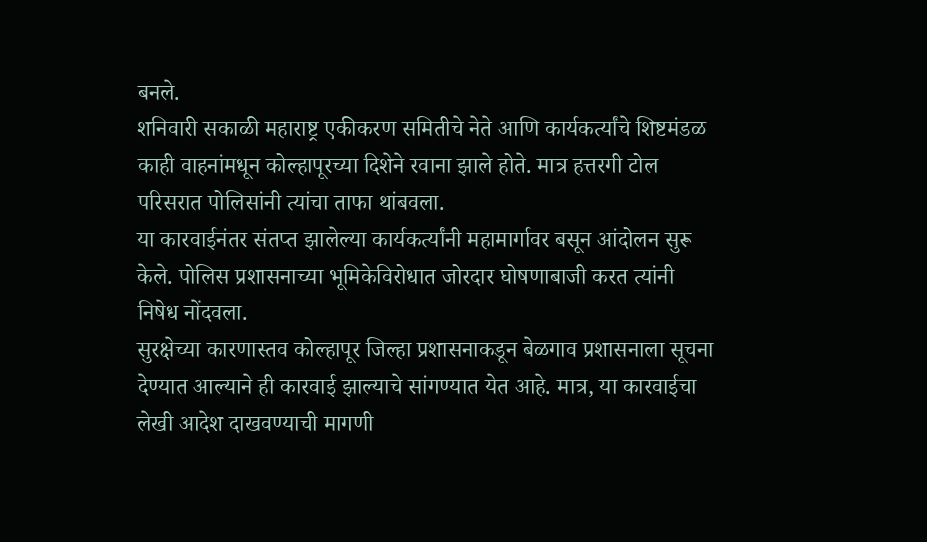बनले.
शनिवारी सकाळी महाराष्ट्र एकीकरण समितीचे नेते आणि कार्यकर्त्यांचे शिष्टमंडळ काही वाहनांमधून कोल्हापूरच्या दिशेने रवाना झाले होते. मात्र हत्तरगी टोल परिसरात पोलिसांनी त्यांचा ताफा थांबवला.
या कारवाईनंतर संतप्त झालेल्या कार्यकर्त्यांनी महामार्गावर बसून आंदोलन सुरू केले. पोलिस प्रशासनाच्या भूमिकेविरोधात जोरदार घोषणाबाजी करत त्यांनी निषेध नोंदवला.
सुरक्षेच्या कारणास्तव कोल्हापूर जिल्हा प्रशासनाकडून बेळगाव प्रशासनाला सूचना देण्यात आल्याने ही कारवाई झाल्याचे सांगण्यात येत आहे. मात्र, या कारवाईचा लेखी आदेश दाखवण्याची मागणी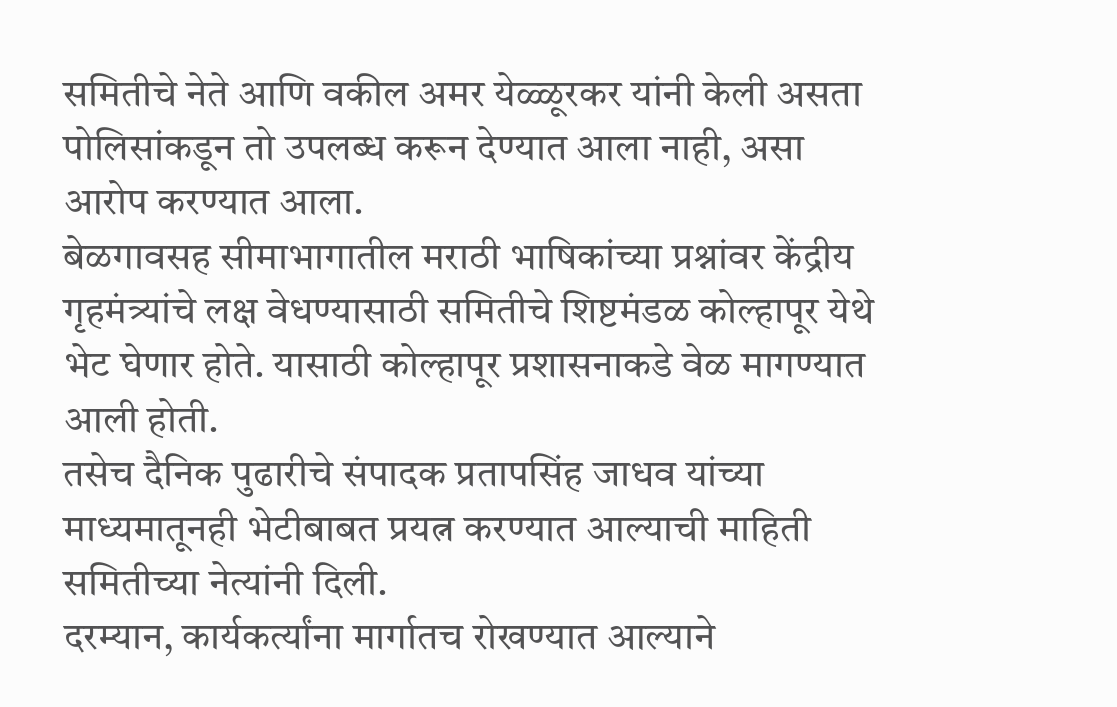समितीचे नेते आणि वकील अमर येळ्ळूरकर यांनी केली असता पोलिसांकडून तो उपलब्ध करून देण्यात आला नाही, असा आरोप करण्यात आला.
बेळगावसह सीमाभागातील मराठी भाषिकांच्या प्रश्नांवर केंद्रीय गृहमंत्र्यांचे लक्ष वेधण्यासाठी समितीचे शिष्टमंडळ कोल्हापूर येथे भेट घेणार होते. यासाठी कोल्हापूर प्रशासनाकडे वेळ मागण्यात आली होती.
तसेच दैनिक पुढारीचे संपादक प्रतापसिंह जाधव यांच्या माध्यमातूनही भेटीबाबत प्रयत्न करण्यात आल्याची माहिती समितीच्या नेत्यांनी दिली.
दरम्यान, कार्यकर्त्यांना मार्गातच रोखण्यात आल्याने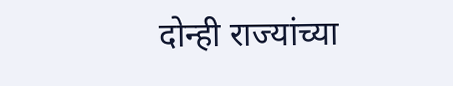दोन्ही राज्यांच्या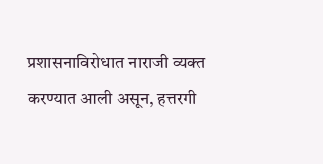प्रशासनाविरोधात नाराजी व्यक्त करण्यात आली असून, हत्तरगी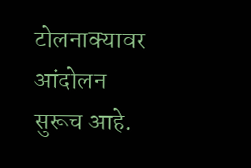टोलनाक्यावर आंदोलन सुरूच आहे.